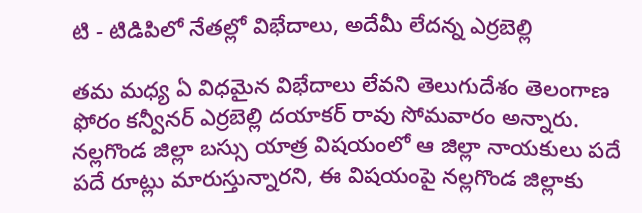టి - టిడిపిలో నేతల్లో విభేదాలు, అదేమీ లేదన్న ఎర్రబెల్లి

తమ మధ్య ఏ విధమైన విభేదాలు లేవని తెలుగుదేశం తెలంగాణ ఫోరం కన్వీనర్ ఎర్రబెల్లి దయాకర్ రావు సోమవారం అన్నారు. నల్లగొండ జిల్లా బస్సు యాత్ర విషయంలో ఆ జిల్లా నాయకులు పదే పదే రూట్లు మారుస్తున్నారని, ఈ విషయంపై నల్లగొండ జిల్లాకు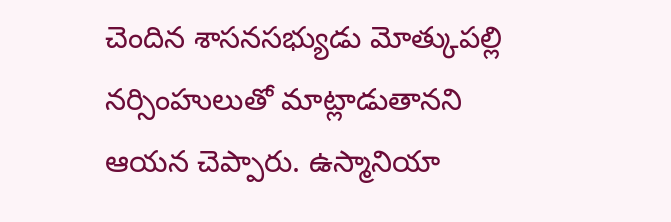చెందిన శాసనసభ్యుడు మోత్కుపల్లి నర్సింహులుతో మాట్లాడుతానని ఆయన చెప్పారు. ఉస్మానియా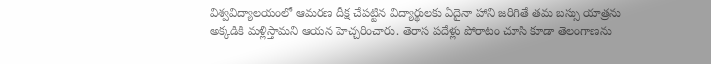విశ్వవిద్యాలయంలో ఆమరణ దీక్ష చేపట్టిన విద్యార్థులకు ఏదైనా హాని జరిగితే తమ బస్సు యాత్రను అక్కడికి మళ్లిస్తామని ఆయన హెచ్చరించారు. తెరాస పదేళ్లు పోరాటం చూసి కూడా తెలంగాణను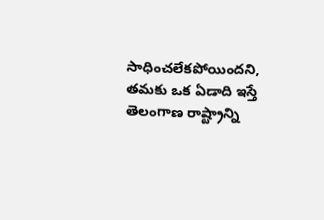సాధించలేకపోయిందని, తమకు ఒక ఏడాది ఇస్తే తెలంగాణ రాష్ట్రాన్ని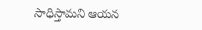సాధిస్తామని ఆయన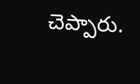చెప్పారు.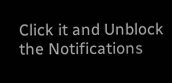Click it and Unblock the Notifications